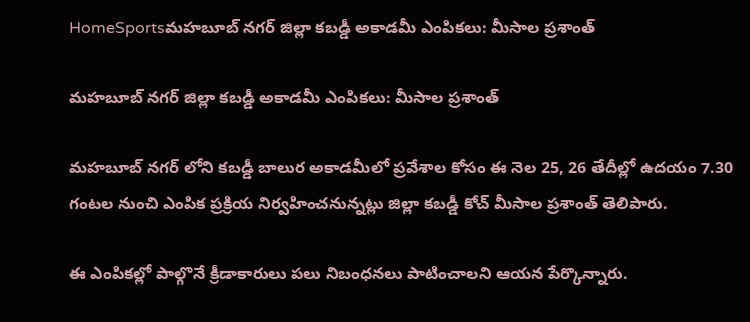HomeSportsమహబూబ్ నగర్ జిల్లా కబడ్డీ అకాడమీ ఎంపికలు: మీసాల ప్రశాంత్

మహబూబ్ నగర్ జిల్లా కబడ్డీ అకాడమీ ఎంపికలు: మీసాల ప్రశాంత్

మహబూబ్ నగర్ లోని కబడ్డీ బాలుర అకాడమీలో ప్రవేశాల కోసం ఈ నెల 25, 26 తేదీల్లో ఉదయం 7.30 గంటల నుంచి ఎంపిక ప్రక్రియ నిర్వహించనున్నట్లు జిల్లా కబడ్డీ కోచ్ మీసాల ప్రశాంత్ తెలిపారు.

ఈ ఎంపికల్లో పాల్గొనే క్రీడాకారులు పలు నిబంధనలు పాటించాలని ఆయన పేర్కొన్నారు.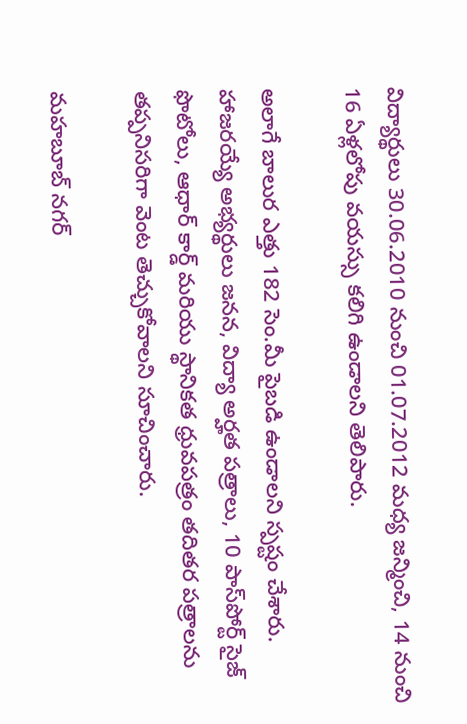విద్యార్థులు 30.06.2010 నుంచి 01.07.2012 మధ్య జన్మించి, 14 నుంచి 16 ఏళ్లలోపు వయస్సు కలిగి ఉండాలని తెలిపారు.

అలాగే బాలుర ఎత్తు 182 సెం.మీ పైబడి ఉండాలని స్పష్టం చేశారు. హాజరయ్యే అభ్యర్థులు జనన, విద్యా అర్హత పత్రాలు, 10 పాస్‌పోర్ట్ సైజ్ ఫొటోలు, ఆధార్ కార్డ్ మరియు స్థానికత ధ్రువపత్రం తదితర పత్రాలను తప్పనిసరిగా వెంట తెచ్చుకోవాలని సూచించారు.

మహబూబ్ నగర్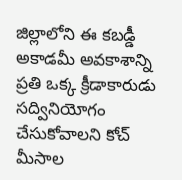జిల్లాలోని ఈ కబడ్డీ అకాడమీ అవకాశాన్ని ప్రతి ఒక్క క్రీడాకారుడు సద్వినియోగం చేసుకోవాలని కోచ్ మీసాల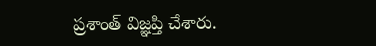ప్రశాంత్ విజ్ఞప్తి చేశారు.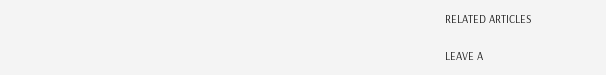RELATED ARTICLES

LEAVE A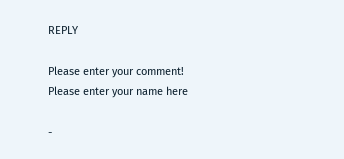REPLY

Please enter your comment!
Please enter your name here

-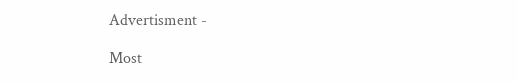Advertisment -

Most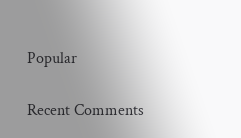Popular

Recent Comments